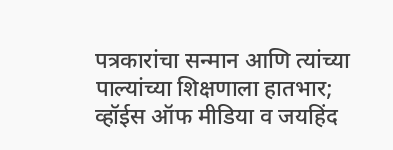पत्रकारांचा सन्मान आणि त्यांच्या पाल्यांच्या शिक्षणाला हातभार; व्हॉईस ऑफ मीडिया व जयहिंद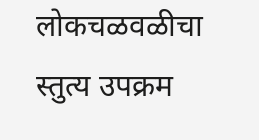लोकचळवळीचा स्तुत्य उपक्रम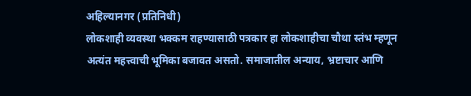अहिल्यानगर (प्रतिनिधी)
लोकशाही व्यवस्था भक्कम राहण्यासाठी पत्रकार हा लोकशाहीचा चौथा स्तंभ म्हणून अत्यंत महत्त्वाची भूमिका बजावत असतो. समाजातील अन्याय, भ्रष्टाचार आणि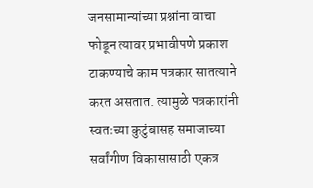जनसामान्यांच्या प्रश्नांना वाचा फोडून त्यावर प्रभावीपणे प्रकाश टाकण्याचे काम पत्रकार सातत्याने करत असतात. त्यामुळे पत्रकारांनी स्वतःच्या कुटुंबासह समाजाच्या सर्वांगीण विकासासाठी एकत्र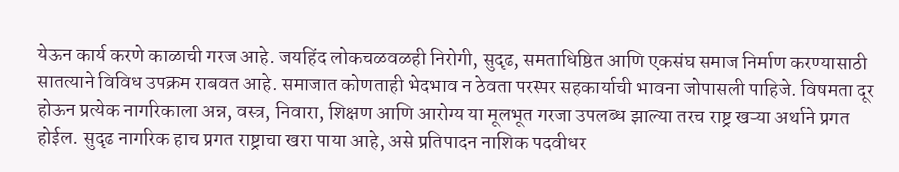येऊन कार्य करणे काळाची गरज आहे. जयहिंद लोकचळवळही निरोगी, सुदृढ, समताधिष्ठित आणि एकसंघ समाज निर्माण करण्यासाठी सातत्याने विविध उपक्रम राबवत आहे. समाजात कोणताही भेदभाव न ठेवता परस्पर सहकार्याची भावना जोपासली पाहिजे. विषमता दूर होऊन प्रत्येक नागरिकाला अन्न, वस्त्र, निवारा, शिक्षण आणि आरोग्य या मूलभूत गरजा उपलब्ध झाल्या तरच राष्ट्र खऱ्या अर्थाने प्रगत होईल. सुदृढ नागरिक हाच प्रगत राष्ट्राचा खरा पाया आहे, असे प्रतिपादन नाशिक पदवीधर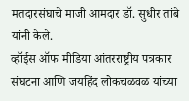मतदारसंघाचे माजी आमदार डॉ. सुधीर तांबे यांनी केले.
व्हॉईस ऑफ मीडिया आंतरराष्ट्रीय पत्रकार संघटना आणि जयहिंद लोकचळवळ यांच्या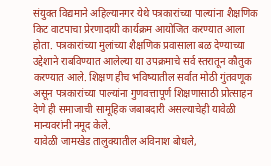संयुक्त विद्यमाने अहिल्यानगर येथे पत्रकारांच्या पाल्यांना शैक्षणिक किट वाटपाचा प्रेरणादायी कार्यक्रम आयोजित करण्यात आला होता. पत्रकारांच्या मुलांच्या शैक्षणिक प्रवासाला बळ देण्याच्या उद्देशाने राबविण्यात आलेल्या या उपक्रमाचे सर्व स्तरातून कौतुक करण्यात आले. शिक्षण हीच भविष्यातील सर्वात मोठी गुंतवणूक असून पत्रकारांच्या पाल्यांना गुणवत्तापूर्ण शिक्षणासाठी प्रोत्साहन देणे ही समाजाची सामूहिक जबाबदारी असल्याचेही यावेळी मान्यवरांनी नमूद केले.
यावेळी जामखेड तालुक्यातील अविनाश बोधले,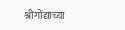श्रीगोंद्याच्या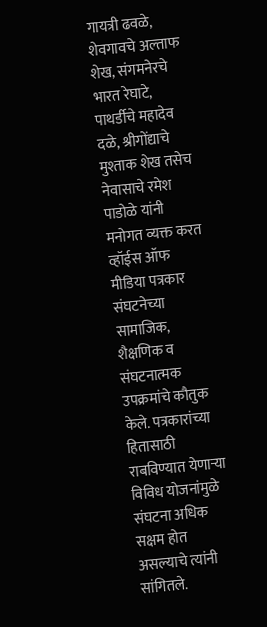गायत्री ढवळे, शेवगावचे अल्ताफ शेख, संगमनेरचे भारत रेघाटे, पाथर्डीचे महादेव दळे, श्रीगोंद्याचे मुश्ताक शेख तसेच नेवासाचे रमेश पाडोळे यांनी मनोगत व्यक्त करत व्हॉईस ऑफ मीडिया पत्रकार संघटनेच्या सामाजिक, शैक्षणिक व संघटनात्मक उपक्रमांचे कौतुक केले. पत्रकारांच्या हितासाठी राबविण्यात येणाऱ्या विविध योजनांमुळे संघटना अधिक सक्षम होत असल्याचे त्यांनी सांगितले.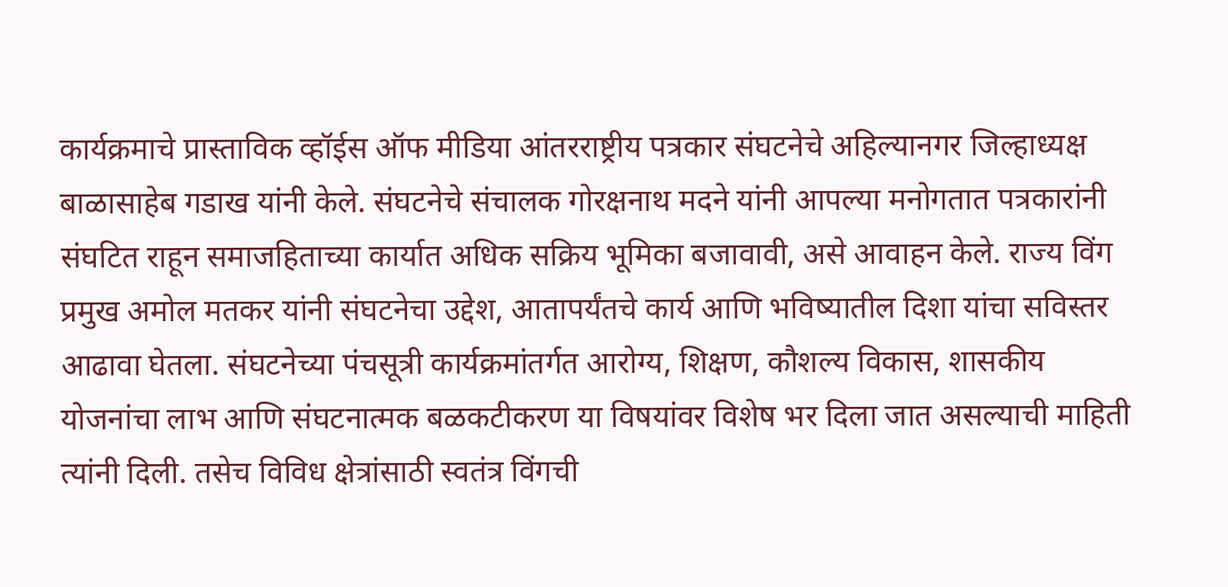कार्यक्रमाचे प्रास्ताविक व्हॉईस ऑफ मीडिया आंतरराष्ट्रीय पत्रकार संघटनेचे अहिल्यानगर जिल्हाध्यक्ष बाळासाहेब गडाख यांनी केले. संघटनेचे संचालक गोरक्षनाथ मदने यांनी आपल्या मनोगतात पत्रकारांनी संघटित राहून समाजहिताच्या कार्यात अधिक सक्रिय भूमिका बजावावी, असे आवाहन केले. राज्य विंग प्रमुख अमोल मतकर यांनी संघटनेचा उद्देश, आतापर्यंतचे कार्य आणि भविष्यातील दिशा यांचा सविस्तर आढावा घेतला. संघटनेच्या पंचसूत्री कार्यक्रमांतर्गत आरोग्य, शिक्षण, कौशल्य विकास, शासकीय योजनांचा लाभ आणि संघटनात्मक बळकटीकरण या विषयांवर विशेष भर दिला जात असल्याची माहिती त्यांनी दिली. तसेच विविध क्षेत्रांसाठी स्वतंत्र विंगची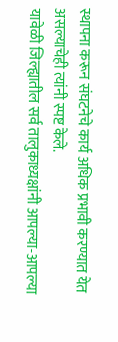स्थापना करून संघटनेचे कार्य अधिक प्रभावी करण्यात येत असल्याचेही त्यांनी स्पष्ट केले.
यावेळी जिल्ह्यातील सर्व तालुकाध्यक्षांनी आपल्या-आपल्या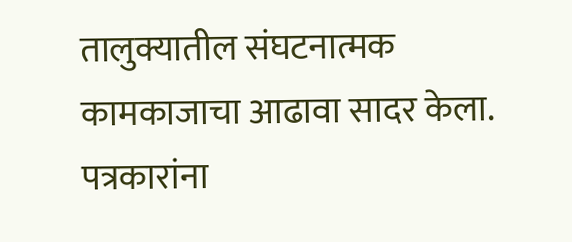तालुक्यातील संघटनात्मक कामकाजाचा आढावा सादर केला. पत्रकारांना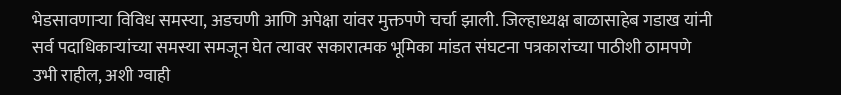भेडसावणाऱ्या विविध समस्या, अडचणी आणि अपेक्षा यांवर मुक्तपणे चर्चा झाली. जिल्हाध्यक्ष बाळासाहेब गडाख यांनी सर्व पदाधिकाऱ्यांच्या समस्या समजून घेत त्यावर सकारात्मक भूमिका मांडत संघटना पत्रकारांच्या पाठीशी ठामपणे उभी राहील, अशी ग्वाही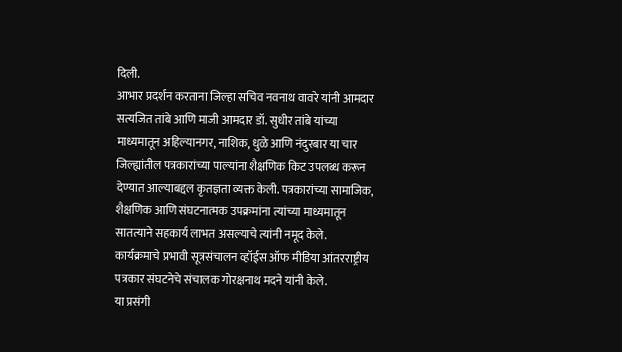दिली.
आभार प्रदर्शन करताना जिल्हा सचिव नवनाथ वावरे यांनी आमदार सत्यजित तांबे आणि माजी आमदार डॉ. सुधीर तांबे यांच्या माध्यमातून अहिल्यानगर, नाशिक, धुळे आणि नंदुरबार या चार जिल्ह्यांतील पत्रकारांच्या पाल्यांना शैक्षणिक किट उपलब्ध करून देण्यात आल्याबद्दल कृतज्ञता व्यक्त केली. पत्रकारांच्या सामाजिक, शैक्षणिक आणि संघटनात्मक उपक्रमांना त्यांच्या माध्यमातून सातत्याने सहकार्य लाभत असल्याचे त्यांनी नमूद केले.
कार्यक्रमाचे प्रभावी सूत्रसंचालन व्हॉईस ऑफ मीडिया आंतरराष्ट्रीय पत्रकार संघटनेचे संचालक गोरक्षनाथ मदने यांनी केले.
या प्रसंगी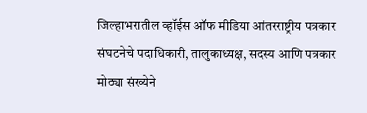जिल्हाभरातील व्हॉईस ऑफ मीडिया आंतरराष्ट्रीय पत्रकार संघटनेचे पदाधिकारी, तालुकाध्यक्ष, सदस्य आणि पत्रकार मोठ्या संख्येने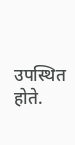उपस्थित होते.